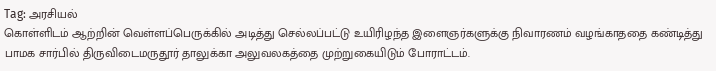Tag: அரசியல்
கொள்ளிடம் ஆற்றின் வெள்ளப்பெருக்கில் அடித்து செல்லப்பட்டு உயிரிழந்த இளைஞர்களுக்கு நிவாரணம் வழங்காததை கண்டித்து பாமக சார்பில் திருவிடைமருதூர் தாலுக்கா அலுவலகத்தை முற்றுகையிடும் போராட்டம்.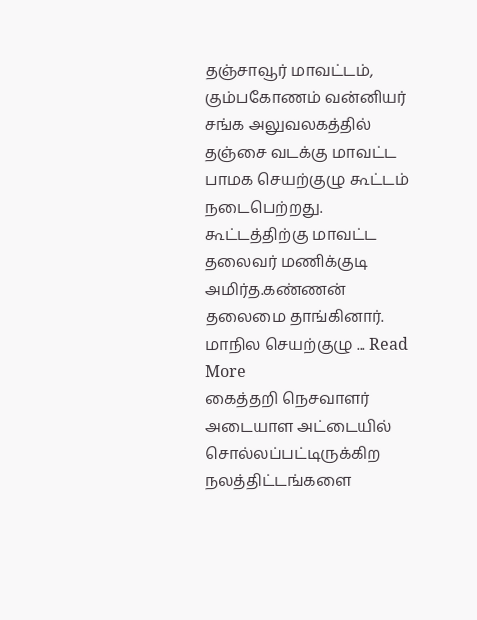தஞ்சாவூர் மாவட்டம், கும்பகோணம் வன்னியர் சங்க அலுவலகத்தில் தஞ்சை வடக்கு மாவட்ட பாமக செயற்குழு கூட்டம் நடைபெற்றது. கூட்டத்திற்கு மாவட்ட தலைவர் மணிக்குடி அமிர்த.கண்ணன் தலைமை தாங்கினார். மாநில செயற்குழு ... Read More
கைத்தறி நெசவாளர் அடையாள அட்டையில் சொல்லப்பட்டிருக்கிற நலத்திட்டங்களை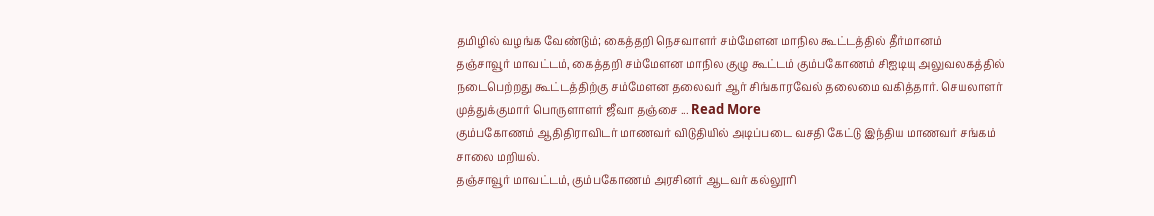தமிழில் வழங்க வேண்டும்; கைத்தறி நெசவாளர் சம்மேளன மாநில கூட்டத்தில் தீர்மானம்
தஞ்சாவூர் மாவட்டம், கைத்தறி சம்மேளன மாநில குழு கூட்டம் கும்பகோணம் சிஐடியு அலுவலகத்தில் நடைபெற்றது கூட்டத்திற்கு சம்மேளன தலைவர் ஆர் சிங்காரவேல் தலைமை வகித்தார். செயலாளர் முத்துக்குமார் பொருளாளர் ஜீவா தஞ்சை ... Read More
கும்பகோணம் ஆதிதிராவிடர் மாணவர் விடுதியில் அடிப்படை வசதி கேட்டு இந்திய மாணவர் சங்கம் சாலை மறியல்.
தஞ்சாவூர் மாவட்டம், கும்பகோணம் அரசினர் ஆடவர் கல்லூரி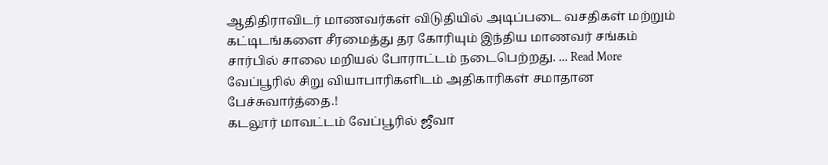ஆதிதிராவிடர் மாணவர்கள் விடுதியில் அடிப்படை வசதிகள் மற்றும் கட்டிடங்களை சீரமைத்து தர கோரியும் இந்திய மாணவர் சங்கம் சார்பில் சாலை மறியல் போராட்டம் நடைபெற்றது. ... Read More
வேப்பூரில் சிறு வியாபாரிகளிடம் அதிகாரிகள் சமாதான பேச்சுவார்த்தை.!
கடலூர் மாவட்டம் வேப்பூரில் ஜீவா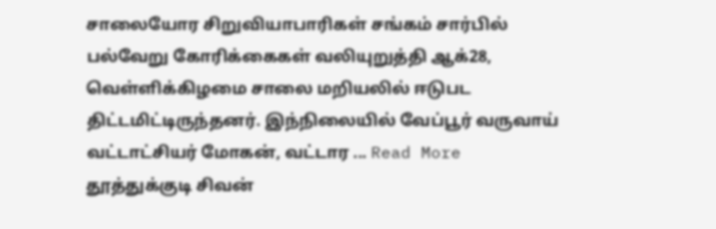சாலையோர சிறுவியாபாரிகள் சங்கம் சார்பில் பல்வேறு கோரிக்கைகள் வலியுறுத்தி ஆக்28, வெள்ளிக்கிழமை சாலை மறியலில் ஈடுபட திட்டமிட்டிருந்தனர். இந்நிலையில் வேப்பூர் வருவாய் வட்டாட்சியர் மோகன், வட்டார ... Read More
தூத்துக்குடி சிவன்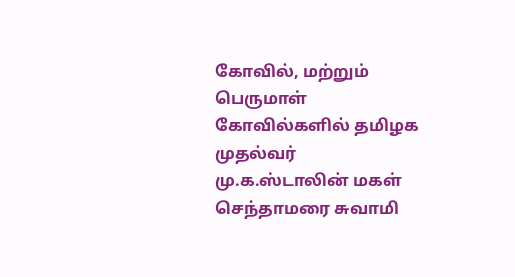கோவில், மற்றும் பெருமாள் கோவில்களில் தமிழக முதல்வர் மு.க.ஸ்டாலின் மகள் செந்தாமரை சுவாமி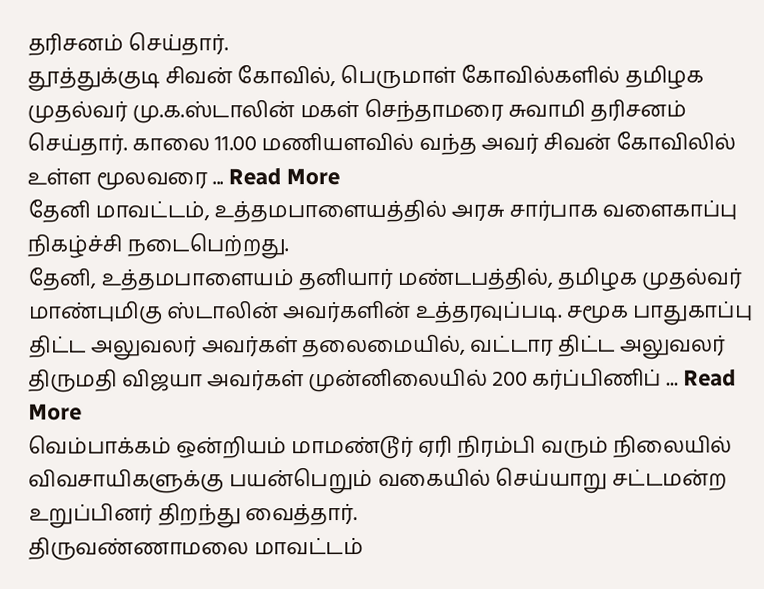தரிசனம் செய்தார்.
தூத்துக்குடி சிவன் கோவில், பெருமாள் கோவில்களில் தமிழக முதல்வர் மு.க.ஸ்டாலின் மகள் செந்தாமரை சுவாமி தரிசனம் செய்தார். காலை 11.00 மணியளவில் வந்த அவர் சிவன் கோவிலில் உள்ள மூலவரை ... Read More
தேனி மாவட்டம், உத்தமபாளையத்தில் அரசு சார்பாக வளைகாப்பு நிகழ்ச்சி நடைபெற்றது.
தேனி, உத்தமபாளையம் தனியார் மண்டபத்தில், தமிழக முதல்வர் மாண்புமிகு ஸ்டாலின் அவர்களின் உத்தரவுப்படி. சமூக பாதுகாப்பு திட்ட அலுவலர் அவர்கள் தலைமையில், வட்டார திட்ட அலுவலர் திருமதி விஜயா அவர்கள் முன்னிலையில் 200 கர்ப்பிணிப் ... Read More
வெம்பாக்கம் ஒன்றியம் மாமண்டூர் ஏரி நிரம்பி வரும் நிலையில் விவசாயிகளுக்கு பயன்பெறும் வகையில் செய்யாறு சட்டமன்ற உறுப்பினர் திறந்து வைத்தார்.
திருவண்ணாமலை மாவட்டம்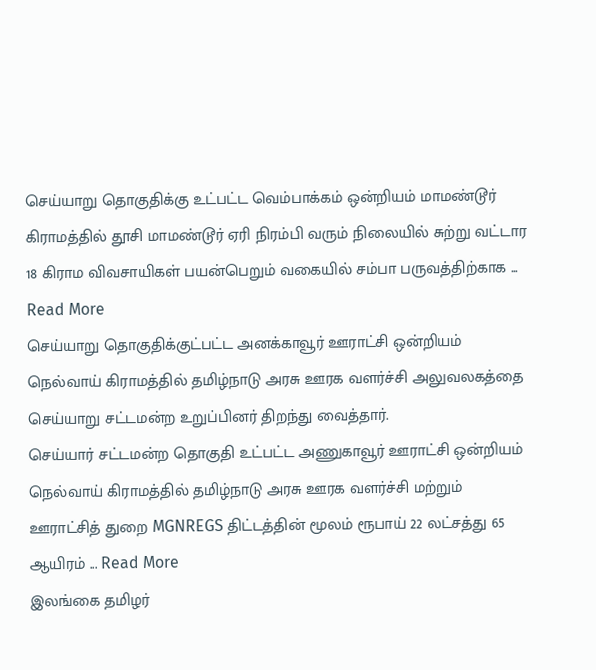செய்யாறு தொகுதிக்கு உட்பட்ட வெம்பாக்கம் ஒன்றியம் மாமண்டூர் கிராமத்தில் தூசி மாமண்டூர் ஏரி நிரம்பி வரும் நிலையில் சுற்று வட்டார 18 கிராம விவசாயிகள் பயன்பெறும் வகையில் சம்பா பருவத்திற்காக ... Read More
செய்யாறு தொகுதிக்குட்பட்ட அனக்காவூர் ஊராட்சி ஒன்றியம் நெல்வாய் கிராமத்தில் தமிழ்நாடு அரசு ஊரக வளர்ச்சி அலுவலகத்தை செய்யாறு சட்டமன்ற உறுப்பினர் திறந்து வைத்தார்.
செய்யார் சட்டமன்ற தொகுதி உட்பட்ட அணுகாவூர் ஊராட்சி ஒன்றியம் நெல்வாய் கிராமத்தில் தமிழ்நாடு அரசு ஊரக வளர்ச்சி மற்றும் ஊராட்சித் துறை MGNREGS திட்டத்தின் மூலம் ரூபாய் 22 லட்சத்து 65 ஆயிரம் ... Read More
இலங்கை தமிழர்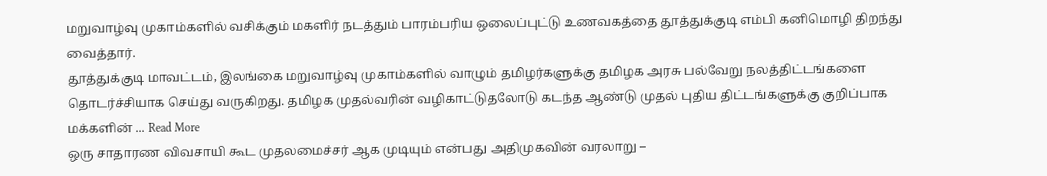மறுவாழ்வு முகாம்களில் வசிக்கும் மகளிர் நடத்தும் பாரம்பரிய ஒலைப்புட்டு உணவகத்தை தூத்துக்குடி எம்பி கனிமொழி திறந்து வைத்தார்.
தூத்துக்குடி மாவட்டம், இலங்கை மறுவாழ்வு முகாம்களில் வாழும் தமிழர்களுக்கு தமிழக அரசு பல்வேறு நலத்திட்டங்களை தொடர்ச்சியாக செய்து வருகிறது. தமிழக முதல்வரின் வழிகாட்டுதலோடு கடந்த ஆண்டு முதல் புதிய திட்டங்களுக்கு குறிப்பாக மக்களின் ... Read More
ஒரு சாதாரண விவசாயி கூட முதலமைச்சர் ஆக முடியும் என்பது அதிமுகவின் வரலாறு –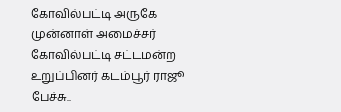கோவில்பட்டி அருகே முன்னாள் அமைச்சர் கோவில்பட்டி சட்டமன்ற உறுப்பினர் கடம்பூர் ராஜூ பேச்சு..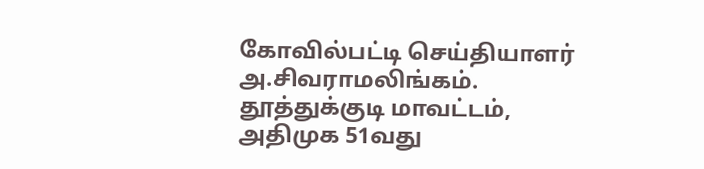கோவில்பட்டி செய்தியாளர் அ.சிவராமலிங்கம். தூத்துக்குடி மாவட்டம், அதிமுக 51வது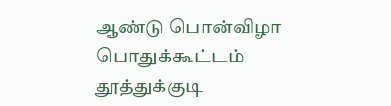ஆண்டு பொன்விழா பொதுக்கூட்டம் தூத்துக்குடி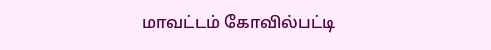மாவட்டம் கோவில்பட்டி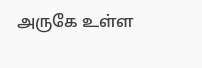அருகே உள்ள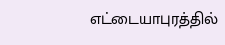எட்டையாபுரத்தில்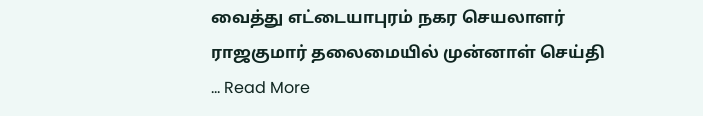வைத்து எட்டையாபுரம் நகர செயலாளர் ராஜகுமார் தலைமையில் முன்னாள் செய்தி ... Read More